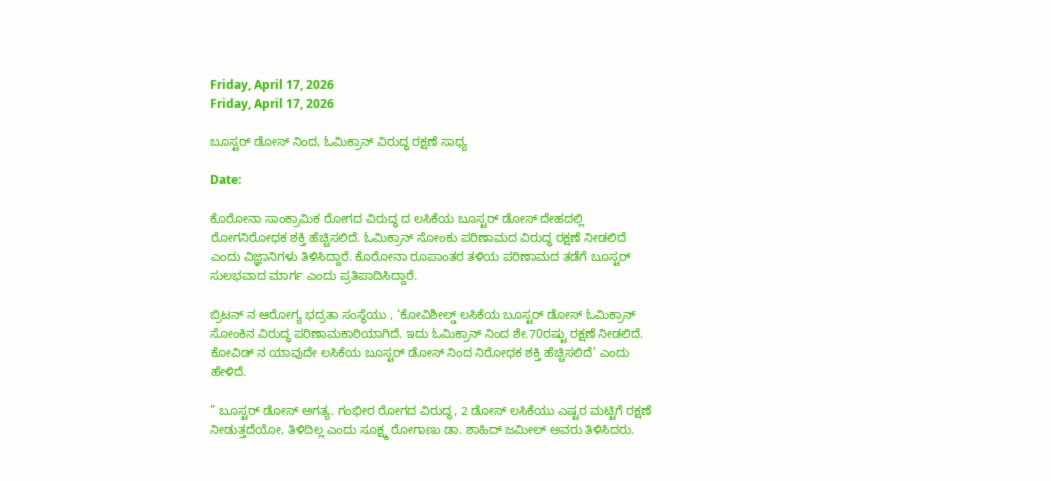Friday, April 17, 2026
Friday, April 17, 2026

ಬೂಸ್ಟರ್ ಡೋಸ್ ನಿಂದ, ಓಮಿಕ್ರಾನ್ ವಿರುದ್ಧ ರಕ್ಷಣೆ ಸಾಧ್ಯ

Date:

ಕೊರೋನಾ ಸಾಂಕ್ರಾಮಿಕ ರೋಗದ ವಿರುದ್ಧ ದ ಲಸಿಕೆಯ ಬೂಸ್ಟರ್ ಡೋಸ್ ದೇಹದಲ್ಲಿ ರೋಗನಿರೋಧಕ ಶಕ್ತಿ ಹೆಚ್ಚಿಸಲಿದೆ. ಓಮಿಕ್ರಾನ್ ಸೋಂಕು ಪರಿಣಾಮದ ವಿರುದ್ಧ ರಕ್ಷಣೆ ನೀಡಲಿದೆ ಎಂದು ವಿಜ್ಞಾನಿಗಳು ತಿಳಿಸಿದ್ದಾರೆ. ಕೊರೋನಾ ರೂಪಾಂತರ ತಳಿಯ ಪರಿಣಾಮದ ತಡೆಗೆ ಬೂಸ್ಟರ್ ಸುಲಭವಾದ ಮಾರ್ಗ ಎಂದು ಪ್ರತಿಪಾದಿಸಿದ್ದಾರೆ.

ಬ್ರಿಟನ್ ನ ಆರೋಗ್ಯ ಭದ್ರತಾ ಸಂಸ್ಥೆಯು , ‘ಕೋವಿಶೀಲ್ಡ್ ಲಸಿಕೆಯ ಬೂಸ್ಟರ್ ಡೋಸ್ ಓಮಿಕ್ರಾನ್ ಸೋಂಕಿನ ವಿರುದ್ಧ ಪರಿಣಾಮಕಾರಿಯಾಗಿದೆ. ಇದು ಓಮಿಕ್ರಾನ್ ನಿಂದ ಶೇ.70ರಷ್ಟು ರಕ್ಷಣೆ ನೀಡಲಿದೆ. ಕೋವಿಡ್ ನ ಯಾವುದೇ ಲಸಿಕೆಯ ಬೂಸ್ಟರ್ ಡೋಸ್ ನಿಂದ ನಿರೋಧಕ ಶಕ್ತಿ ಹೆಚ್ಚಿಸಲಿದೆ’ ಎಂದು ಹೇಳಿದೆ.

” ಬೂಸ್ಟರ್ ಡೋಸ್ ಅಗತ್ಯ. ಗಂಭೀರ ರೋಗದ ವಿರುದ್ಧ, 2 ಡೋಸ್ ಲಸಿಕೆಯು ಎಷ್ಟರ ಮಟ್ಟಿಗೆ ರಕ್ಷಣೆ ನೀಡುತ್ತದೆಯೋ, ತಿಳಿದಿಲ್ಲ ಎಂದು ಸೂಕ್ಷ್ಮ ರೋಗಾಣು ಡಾ. ಶಾಹಿದ್ ಜಮೀಲ್ ಅವರು ತಿಳಿಸಿದರು.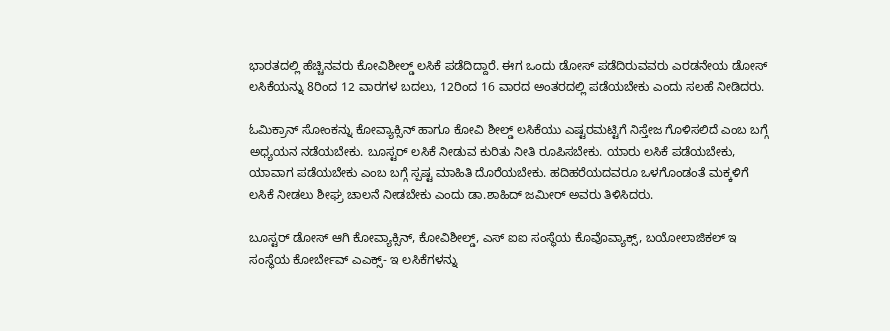ಭಾರತದಲ್ಲಿ ಹೆಚ್ಚಿನವರು ಕೋವಿಶೀಲ್ಡ್ ಲಸಿಕೆ ಪಡೆದಿದ್ದಾರೆ. ಈಗ ಒಂದು ಡೋಸ್ ಪಡೆದಿರುವವರು ಎರಡನೇಯ ಡೋಸ್ ಲಸಿಕೆಯನ್ನು 8ರಿಂದ 12 ವಾರಗಳ ಬದಲು, 12ರಿಂದ 16 ವಾರದ ಅಂತರದಲ್ಲಿ ಪಡೆಯಬೇಕು ಎಂದು ಸಲಹೆ ನೀಡಿದರು.

ಓಮಿಕ್ರಾನ್ ಸೋಂಕನ್ನು ಕೋವ್ಯಾಕ್ಸಿನ್ ಹಾಗೂ ಕೋವಿ ಶೀಲ್ಡ್ ಲಸಿಕೆಯು ಎಷ್ಟರಮಟ್ಟಿಗೆ ನಿಸ್ತೇಜ ಗೊಳಿಸಲಿದೆ ಎಂಬ ಬಗ್ಗೆ ಅಧ್ಯಯನ ನಡೆಯಬೇಕು. ಬೂಸ್ಟರ್ ಲಸಿಕೆ ನೀಡುವ ಕುರಿತು ನೀತಿ ರೂಪಿಸಬೇಕು. ಯಾರು ಲಸಿಕೆ ಪಡೆಯಬೇಕು, ಯಾವಾಗ ಪಡೆಯಬೇಕು ಎಂಬ ಬಗ್ಗೆ ಸ್ಪಷ್ಟ ಮಾಹಿತಿ ದೊರೆಯಬೇಕು. ಹದಿಹರೆಯದವರೂ ಒಳಗೊಂಡಂತೆ ಮಕ್ಕಳಿಗೆ ಲಸಿಕೆ ನೀಡಲು ಶೀಘ್ರ ಚಾಲನೆ ನೀಡಬೇಕು ಎಂದು ಡಾ.ಶಾಹಿದ್ ಜಮೀರ್ ಅವರು ತಿಳಿಸಿದರು.

ಬೂಸ್ಟರ್ ಡೋಸ್ ಆಗಿ ಕೋವ್ಯಾಕ್ಸಿನ್, ಕೋವಿಶೀಲ್ಡ್, ಎಸ್ ಐಐ ಸಂಸ್ಥೆಯ ಕೊವೊವ್ಯಾಕ್ಸ್, ಬಯೋಲಾಜಿಕಲ್ ಇ ಸಂಸ್ಥೆಯ ಕೋರ್ಬೇವ್ ಎಎಕ್ಸ್- ಇ ಲಸಿಕೆಗಳನ್ನು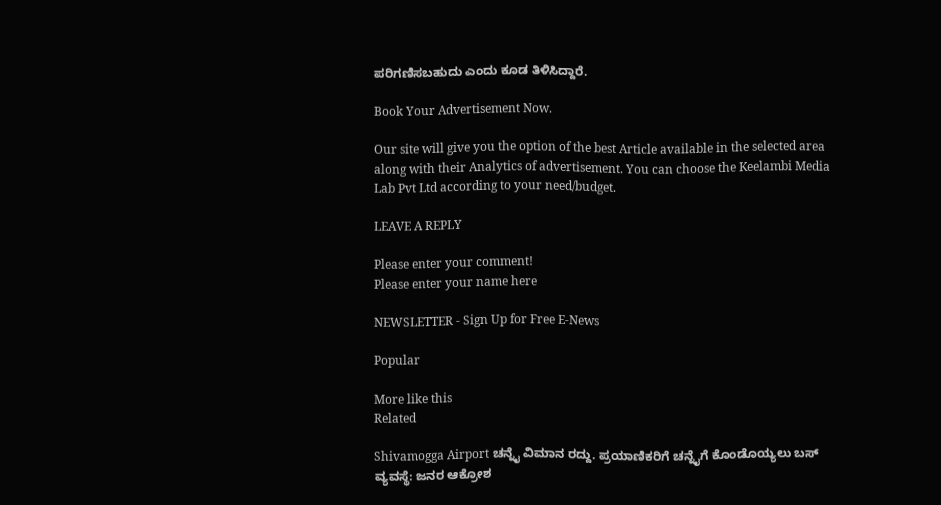ಪರಿಗಣಿಸಬಹುದು ಎಂದು ಕೂಡ ತಿಳಿಸಿದ್ದಾರೆ.

Book Your Advertisement Now.

Our site will give you the option of the best Article available in the selected area along with their Analytics of advertisement. You can choose the Keelambi Media Lab Pvt Ltd according to your need/budget.

LEAVE A REPLY

Please enter your comment!
Please enter your name here

NEWSLETTER - Sign Up for Free E-News

Popular

More like this
Related

Shivamogga Airport ಚನ್ನೈ ವಿಮಾನ ರದ್ದು. ಪ್ರಯಾಣಿಕರಿಗೆ ಚನ್ನೈಗೆ ‌ಕೊಂಡೊಯ್ಯಲು ಬಸ್ ವ್ಯವಸ್ಥೆ: ಜನರ ಆಕ್ರೋಶ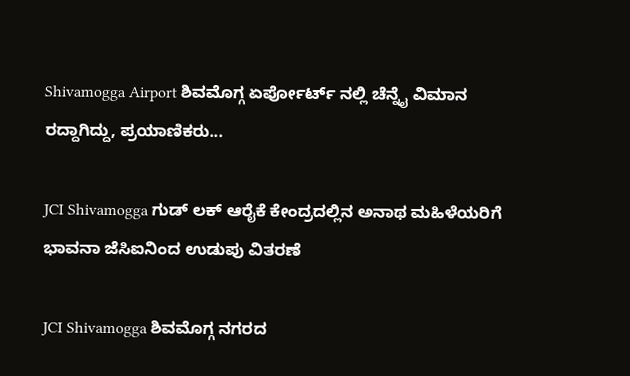Shivamogga Airport ಶಿವಮೊಗ್ಗ ಏರ್ಪೋರ್ಟ್ ನಲ್ಲಿ ಚೆನ್ನೈ ವಿಮಾನ ರದ್ದಾಗಿದ್ದು, ಪ್ರಯಾಣಿಕರು...

JCI Shivamogga ಗುಡ್ ಲಕ್ ಆರೈಕೆ ಕೇಂದ್ರದಲ್ಲಿನ ಅನಾಥ ಮಹಿಳೆಯರಿಗೆ ಭಾವನಾ ಜೆಸಿಐನಿಂದ ಉಡುಪು ವಿತರಣೆ

JCI Shivamogga ಶಿವಮೊಗ್ಗ ನಗರದ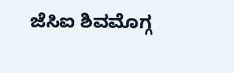ಜೆಸಿಐ ಶಿವಮೊಗ್ಗ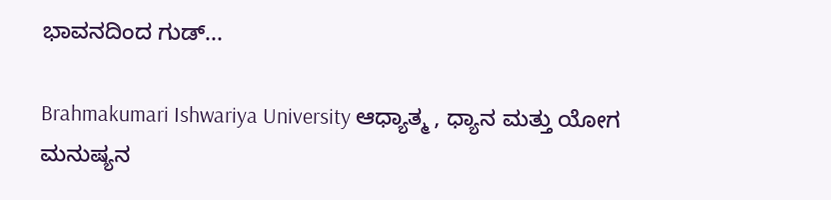ಭಾವನದಿಂದ ಗುಡ್...

Brahmakumari Ishwariya University ಆಧ್ಯಾತ್ಮ , ಧ್ಯಾನ ಮತ್ತು ಯೋಗ ಮನುಷ್ಯನ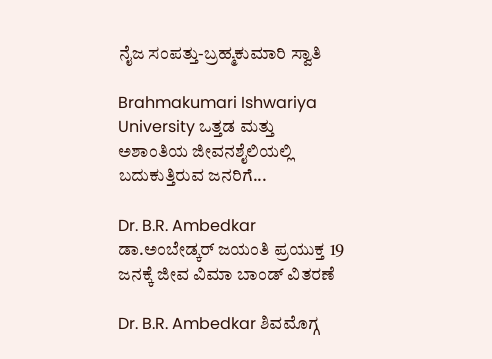ನೈಜ ಸಂಪತ್ತು-ಬ್ರಹ್ಮಕುಮಾರಿ ಸ್ವಾತಿ

Brahmakumari Ishwariya University ಒತ್ತಡ ಮತ್ತು ಅಶಾಂತಿಯ ಜೀವನಶೈಲಿಯಲ್ಲಿ ಬದುಕುತ್ತಿರುವ ಜನರಿಗೆ...

Dr. B.R. Ambedkar ಡಾ.ಅಂಬೇಡ್ಕರ್ ಜಯಂತಿ ಪ್ರಯುಕ್ತ 19 ಜನಕ್ಕೆ ಜೀವ ವಿಮಾ ಬಾಂಡ್ ವಿತರಣೆ

Dr. B.R. Ambedkar ಶಿವಮೊಗ್ಗ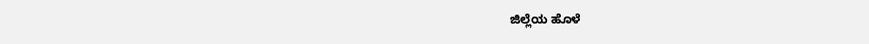ಜಿಲ್ಲೆಯ ಹೊಳೆ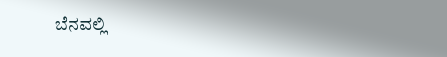ಬೆನವಲ್ಲಿ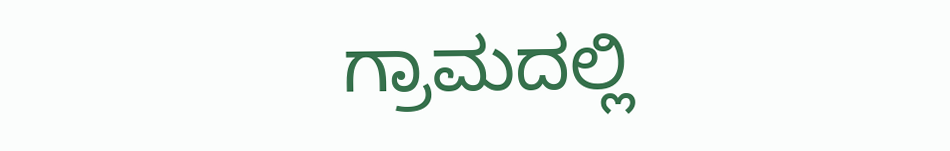ಗ್ರಾಮದಲ್ಲಿ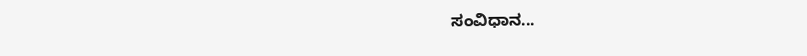ಸಂವಿಧಾನ...